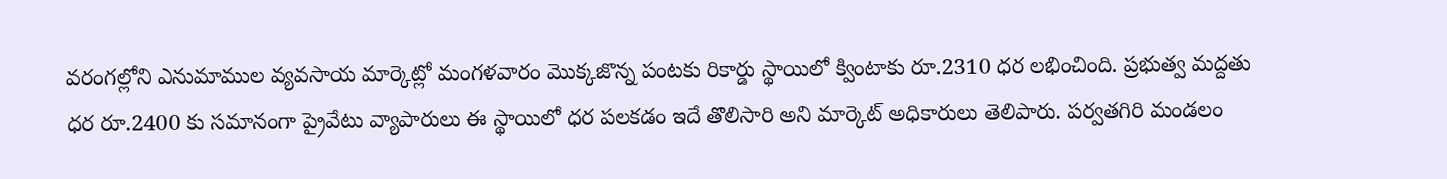వరంగల్లోని ఎనుమాముల వ్యవసాయ మార్కెట్లో మంగళవారం మొక్కజొన్న పంటకు రికార్డు స్థాయిలో క్వింటాకు రూ.2310 ధర లభించింది. ప్రభుత్వ మద్దతు ధర రూ.2400 కు సమానంగా ప్రైవేటు వ్యాపారులు ఈ స్థాయిలో ధర పలకడం ఇదే తొలిసారి అని మార్కెట్ అధికారులు తెలిపారు. పర్వతగిరి మండలం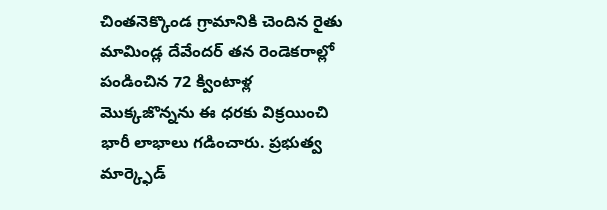చింతనెక్కొండ గ్రామానికి చెందిన రైతు మామిండ్ల దేవేందర్ తన రెండెకరాల్లో పండించిన 72 క్వింటాళ్ల మొక్కజొన్నను ఈ ధరకు విక్రయించి భారీ లాభాలు గడించారు. ప్రభుత్వ మార్క్ఫెడ్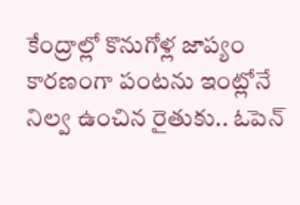కేంద్రాల్లో కొనుగోళ్ల జాప్యం కారణంగా పంటను ఇంట్లోనే నిల్వ ఉంచిన రైతుకు.. ఓపెన్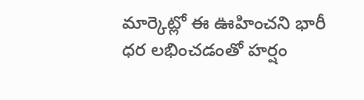మార్కెట్లో ఈ ఊహించని భారీ ధర లభించడంతో హర్షం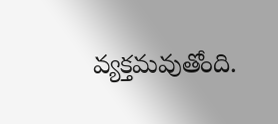వ్యక్తమవుతోంది.